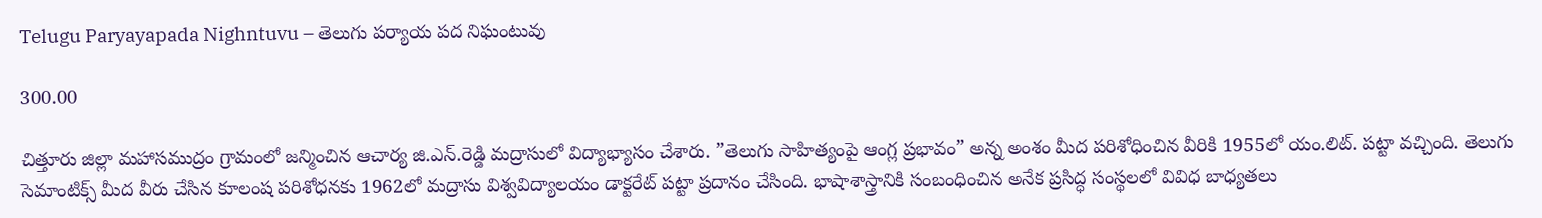Telugu Paryayapada Nighntuvu – తెలుగు పర్యాయ పద నిఘంటువు

300.00

చిత్తూరు జిల్లా మహాసముద్రం గ్రామంలో జన్మించిన ఆచార్య జి.ఎన్‌.రెడ్డి మద్రాసులో విద్యాభ్యాసం చేశారు. ”తెలుగు సాహిత్యంపై ఆంగ్ల ప్రభావం” అన్న అంశం మీద పరిశోధించిన వీరికి 1955లో యం.లిట్‌. పట్టా వచ్చింది. తెలుగు సెమాంటిక్స్‌ మీద వీరు చేసిన కూలంష పరిశోధనకు 1962లో మద్రాసు విశ్వవిద్యాలయం డాక్టరేట్‌ పట్టా ప్రదానం చేసింది. భాషాశాస్త్రానికి సంబంధించిన అనేక ప్రసిద్ధ సంస్థలలో వివిధ బాధ్యతలు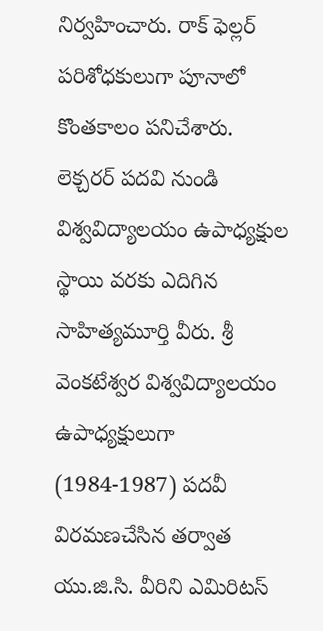నిర్వహించారు. రాక్‌ ఫెల్లర్‌ పరిశోధకులుగా పూనాలో కొంతకాలం పనిచేశారు. లెక్చరర్‌ పదవి నుండి విశ్వవిద్యాలయం ఉపాధ్యక్షుల స్థాయి వరకు ఎదిగిన సాహిత్యమూర్తి వీరు. శ్రీ వెంకటేశ్వర విశ్వవిద్యాలయం ఉపాధ్యక్షులుగా (1984-1987) పదవీ విరమణచేసిన తర్వాత యు.జి.సి. వీరిని ఎమిరిటస్‌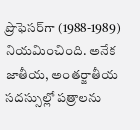ప్రొఫెసర్‌గా (1988-1989) నియమించింది. అనేక జాతీయ, అంతర్జాతీయ సదస్సుల్లో పత్రాలను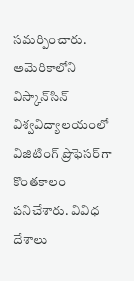సమర్పించారు. అమెరికాలోని విస్కాన్‌సిన్‌ విశ్వవిద్యాలయంలో విజిటింగ్‌ ప్రొఫెసర్‌గా కొంతకాలం పనిచేశారు. వివిధ దేశాలు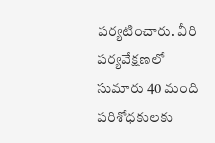పర్యటించారు. వీరి పర్యవేక్షణలో సుమారు 40 మంది పరిశోధకులకు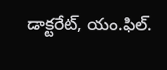డాక్టరేట్‌, యం.ఫిల్‌.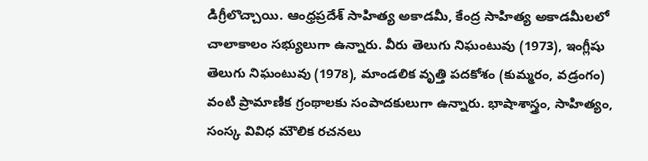డిగ్రీలొచ్చాయి. ఆంధ్రప్రదేశ్‌ సాహిత్య అకాడమీ, కేంద్ర సాహిత్య అకాడమీలలో చాలాకాలం సభ్యులుగా ఉన్నారు. వీరు తెలుగు నిఘంటువు (1973), ఇంగ్లీషు తెలుగు నిఘంటువు (1978), మాండలిక వృత్తి పదకోశం (కుమ్మరం, వడ్రంగం) వంటి ప్రామాణిక గ్రంథాలకు సంపాదకులుగా ఉన్నారు. భాషాశాస్త్రం, సాహిత్యం, సంస్క వివిధ మౌలిక రచనలు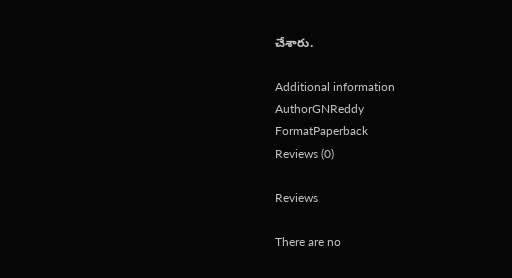చేశారు.

Additional information
AuthorGNReddy
FormatPaperback
Reviews (0)

Reviews

There are no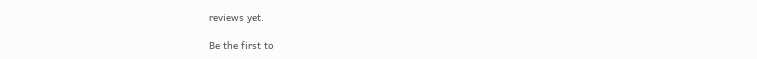reviews yet.

Be the first to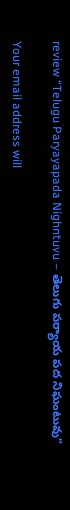review “Telugu Paryayapada Nighntuvu – తెలుగు పర్యాయ పద నిఘంటువు”

Your email address will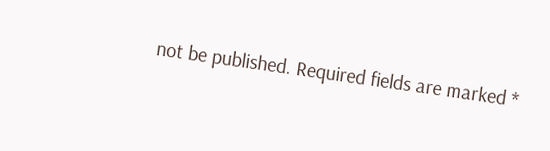not be published. Required fields are marked *